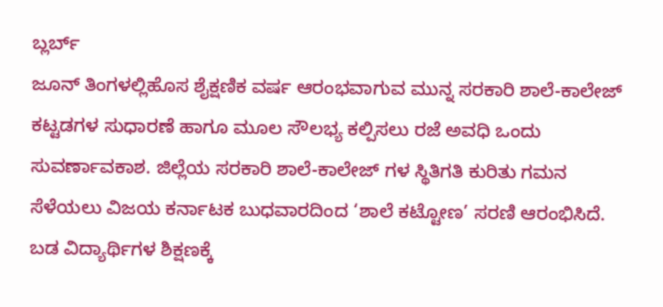ಬ್ಲರ್ಬ್
ಜೂನ್ ತಿಂಗಳಲ್ಲಿಹೊಸ ಶೈಕ್ಷಣಿಕ ವರ್ಷ ಆರಂಭವಾಗುವ ಮುನ್ನ ಸರಕಾರಿ ಶಾಲೆ-ಕಾಲೇಜ್ ಕಟ್ಟಡಗಳ ಸುಧಾರಣೆ ಹಾಗೂ ಮೂಲ ಸೌಲಭ್ಯ ಕಲ್ಪಿಸಲು ರಜೆ ಅವಧಿ ಒಂದು ಸುವರ್ಣಾವಕಾಶ. ಜಿಲ್ಲೆಯ ಸರಕಾರಿ ಶಾಲೆ-ಕಾಲೇಜ್ ಗಳ ಸ್ಥಿತಿಗತಿ ಕುರಿತು ಗಮನ ಸೆಳೆಯಲು ವಿಜಯ ಕರ್ನಾಟಕ ಬುಧವಾರದಿಂದ ‘ಶಾಲೆ ಕಟ್ಟೋಣ’ ಸರಣಿ ಆರಂಭಿಸಿದೆ. ಬಡ ವಿದ್ಯಾರ್ಥಿಗಳ ಶಿಕ್ಷಣಕ್ಕೆ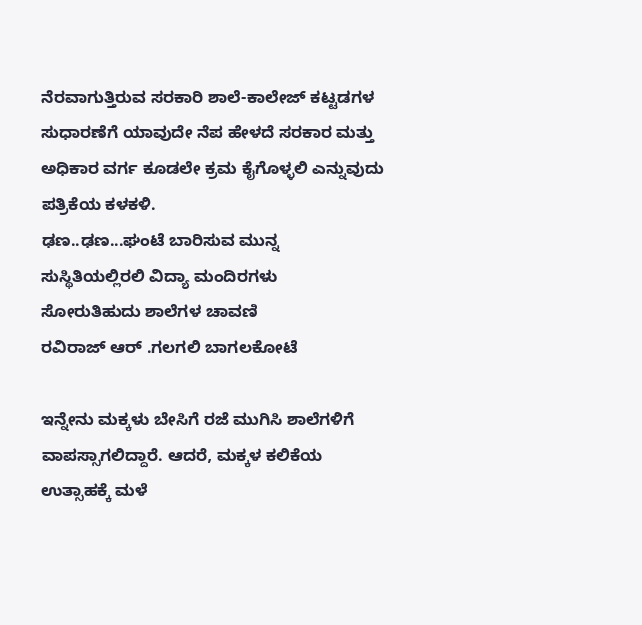ನೆರವಾಗುತ್ತಿರುವ ಸರಕಾರಿ ಶಾಲೆ-ಕಾಲೇಜ್ ಕಟ್ಟಡಗಳ ಸುಧಾರಣೆಗೆ ಯಾವುದೇ ನೆಪ ಹೇಳದೆ ಸರಕಾರ ಮತ್ತು ಅಧಿಕಾರ ವರ್ಗ ಕೂಡಲೇ ಕ್ರಮ ಕೈಗೊಳ್ಳಲಿ ಎನ್ನುವುದು ಪತ್ರಿಕೆಯ ಕಳಕಳಿ.
ಢಣ..ಢಣ...ಘಂಟೆ ಬಾರಿಸುವ ಮುನ್ನ ಸುಸ್ಥಿತಿಯಲ್ಲಿರಲಿ ವಿದ್ಯಾ ಮಂದಿರಗಳು
ಸೋರುತಿಹುದು ಶಾಲೆಗಳ ಚಾವಣಿ
ರವಿರಾಜ್ ಆರ್ .ಗಲಗಲಿ ಬಾಗಲಕೋಟೆ

ಇನ್ನೇನು ಮಕ್ಕಳು ಬೇಸಿಗೆ ರಜೆ ಮುಗಿಸಿ ಶಾಲೆಗಳಿಗೆ ವಾಪಸ್ಸಾಗಲಿದ್ದಾರೆ. ಆದರೆ, ಮಕ್ಕಳ ಕಲಿಕೆಯ ಉತ್ಸಾಹಕ್ಕೆ ಮಳೆ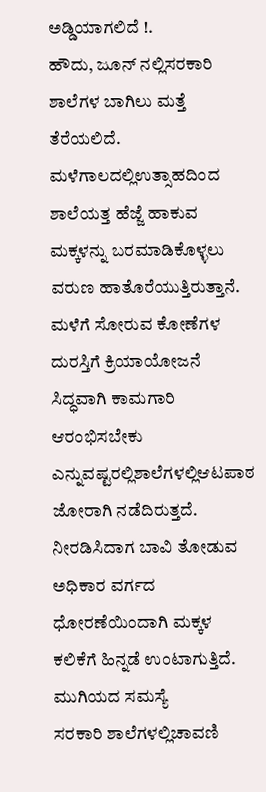ಅಡ್ಡಿಯಾಗಲಿದೆ !.
ಹೌದು, ಜೂನ್ ನಲ್ಲಿಸರಕಾರಿ ಶಾಲೆಗಳ ಬಾಗಿಲು ಮತ್ತೆ ತೆರೆಯಲಿದೆ. ಮಳೆಗಾಲದಲ್ಲಿಉತ್ಸಾಹದಿಂದ ಶಾಲೆಯತ್ತ ಹೆಜ್ಜೆ ಹಾಕುವ ಮಕ್ಕಳನ್ನು ಬರಮಾಡಿಕೊಳ್ಳಲು ವರುಣ ಹಾತೊರೆಯುತ್ತಿರುತ್ತಾನೆ. ಮಳೆಗೆ ಸೋರುವ ಕೋಣೆಗಳ ದುರಸ್ತಿಗೆ ಕ್ರಿಯಾಯೋಜನೆ ಸಿದ್ಧವಾಗಿ ಕಾಮಗಾರಿ ಆರಂಭಿಸಬೇಕು ಎನ್ನುವಷ್ಟರಲ್ಲಿಶಾಲೆಗಳಲ್ಲಿಆಟಪಾಠ ಜೋರಾಗಿ ನಡೆದಿರುತ್ತದೆ. ನೀರಡಿಸಿದಾಗ ಬಾವಿ ತೋಡುವ ಅಧಿಕಾರ ವರ್ಗದ ಧೋರಣೆಯಿಂದಾಗಿ ಮಕ್ಕಳ ಕಲಿಕೆಗೆ ಹಿನ್ನಡೆ ಉಂಟಾಗುತ್ತಿದೆ.
ಮುಗಿಯದ ಸಮಸ್ಯೆ
ಸರಕಾರಿ ಶಾಲೆಗಳಲ್ಲಿಚಾವಣಿ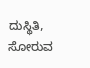ದುಸ್ಥಿತಿ, ಸೋರುವ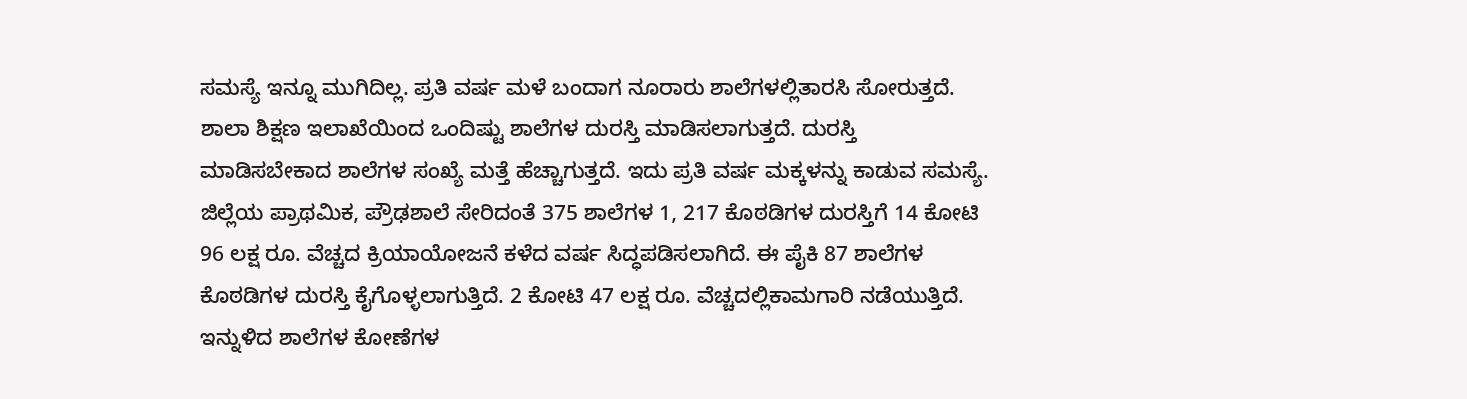ಸಮಸ್ಯೆ ಇನ್ನೂ ಮುಗಿದಿಲ್ಲ. ಪ್ರತಿ ವರ್ಷ ಮಳೆ ಬಂದಾಗ ನೂರಾರು ಶಾಲೆಗಳಲ್ಲಿತಾರಸಿ ಸೋರುತ್ತದೆ. ಶಾಲಾ ಶಿಕ್ಷಣ ಇಲಾಖೆಯಿಂದ ಒಂದಿಷ್ಟು ಶಾಲೆಗಳ ದುರಸ್ತಿ ಮಾಡಿಸಲಾಗುತ್ತದೆ. ದುರಸ್ತಿ ಮಾಡಿಸಬೇಕಾದ ಶಾಲೆಗಳ ಸಂಖ್ಯೆ ಮತ್ತೆ ಹೆಚ್ಚಾಗುತ್ತದೆ. ಇದು ಪ್ರತಿ ವರ್ಷ ಮಕ್ಕಳನ್ನು ಕಾಡುವ ಸಮಸ್ಯೆ. ಜಿಲ್ಲೆಯ ಪ್ರಾಥಮಿಕ, ಪ್ರೌಢಶಾಲೆ ಸೇರಿದಂತೆ 375 ಶಾಲೆಗಳ 1, 217 ಕೊಠಡಿಗಳ ದುರಸ್ತಿಗೆ 14 ಕೋಟಿ 96 ಲಕ್ಷ ರೂ. ವೆಚ್ಚದ ಕ್ರಿಯಾಯೋಜನೆ ಕಳೆದ ವರ್ಷ ಸಿದ್ಧಪಡಿಸಲಾಗಿದೆ. ಈ ಪೈಕಿ 87 ಶಾಲೆಗಳ ಕೊಠಡಿಗಳ ದುರಸ್ತಿ ಕೈಗೊಳ್ಳಲಾಗುತ್ತಿದೆ. 2 ಕೋಟಿ 47 ಲಕ್ಷ ರೂ. ವೆಚ್ಚದಲ್ಲಿಕಾಮಗಾರಿ ನಡೆಯುತ್ತಿದೆ. ಇನ್ನುಳಿದ ಶಾಲೆಗಳ ಕೋಣೆಗಳ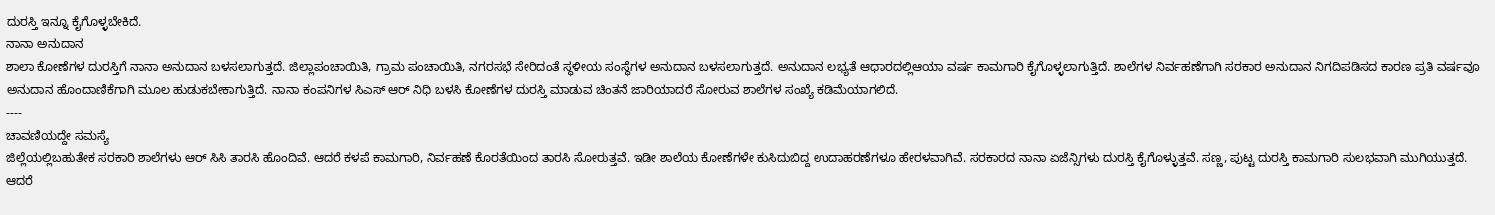ದುರಸ್ತಿ ಇನ್ನೂ ಕೈಗೊಳ್ಳಬೇಕಿದೆ.
ನಾನಾ ಅನುದಾನ
ಶಾಲಾ ಕೋಣೆಗಳ ದುರಸ್ತಿಗೆ ನಾನಾ ಅನುದಾನ ಬಳಸಲಾಗುತ್ತದೆ. ಜಿಲ್ಲಾಪಂಚಾಯಿತಿ, ಗ್ರಾಮ ಪಂಚಾಯಿತಿ, ನಗರಸಭೆ ಸೇರಿದಂತೆ ಸ್ಥಳೀಯ ಸಂಸ್ಥೆಗಳ ಅನುದಾನ ಬಳಸಲಾಗುತ್ತದೆ. ಅನುದಾನ ಲಭ್ಯತೆ ಆಧಾರದಲ್ಲಿಆಯಾ ವರ್ಷ ಕಾಮಗಾರಿ ಕೈಗೊಳ್ಳಲಾಗುತ್ತಿದೆ. ಶಾಲೆಗಳ ನಿರ್ವಹಣೆಗಾಗಿ ಸರಕಾರ ಅನುದಾನ ನಿಗದಿಪಡಿಸದ ಕಾರಣ ಪ್ರತಿ ವರ್ಷವೂ ಅನುದಾನ ಹೊಂದಾಣಿಕೆಗಾಗಿ ಮೂಲ ಹುಡುಕಬೇಕಾಗುತ್ತಿದೆ. ನಾನಾ ಕಂಪನಿಗಳ ಸಿಎಸ್ ಆರ್ ನಿಧಿ ಬಳಸಿ ಕೋಣೆಗಳ ದುರಸ್ತಿ ಮಾಡುವ ಚಿಂತನೆ ಜಾರಿಯಾದರೆ ಸೋರುವ ಶಾಲೆಗಳ ಸಂಖ್ಯೆ ಕಡಿಮೆಯಾಗಲಿದೆ.
----
ಚಾವಣಿಯದ್ದೇ ಸಮಸ್ಯೆ
ಜಿಲ್ಲೆಯಲ್ಲಿಬಹುತೇಕ ಸರಕಾರಿ ಶಾಲೆಗಳು ಆರ್ ಸಿಸಿ ತಾರಸಿ ಹೊಂದಿವೆ. ಆದರೆ ಕಳಪೆ ಕಾಮಗಾರಿ, ನಿರ್ವಹಣೆ ಕೊರತೆಯಿಂದ ತಾರಸಿ ಸೋರುತ್ತವೆ. ಇಡೀ ಶಾಲೆಯ ಕೋಣೆಗಳೇ ಕುಸಿದುಬಿದ್ದ ಉದಾಹರಣೆಗಳೂ ಹೇರಳವಾಗಿವೆ. ಸರಕಾರದ ನಾನಾ ಏಜೆನ್ಸಿಗಳು ದುರಸ್ತಿ ಕೈಗೊಳ್ಳುತ್ತವೆ. ಸಣ್ಣ, ಪುಟ್ಟ ದುರಸ್ತಿ ಕಾಮಗಾರಿ ಸುಲಭವಾಗಿ ಮುಗಿಯುತ್ತದೆ. ಆದರೆ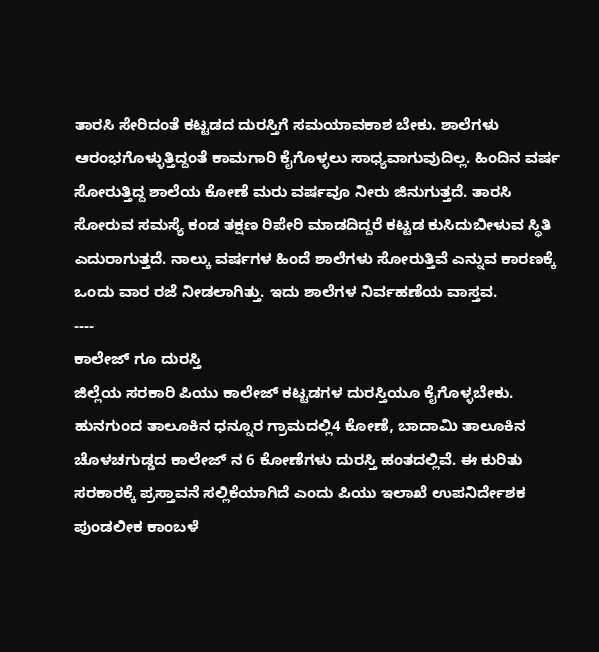ತಾರಸಿ ಸೇರಿದಂತೆ ಕಟ್ಟಡದ ದುರಸ್ತಿಗೆ ಸಮಯಾವಕಾಶ ಬೇಕು. ಶಾಲೆಗಳು ಆರಂಭಗೊಳ್ಳುತ್ತಿದ್ದಂತೆ ಕಾಮಗಾರಿ ಕೈಗೊಳ್ಳಲು ಸಾಧ್ಯವಾಗುವುದಿಲ್ಲ. ಹಿಂದಿನ ವರ್ಷ ಸೋರುತ್ತಿದ್ದ ಶಾಲೆಯ ಕೋಣೆ ಮರು ವರ್ಷವೂ ನೀರು ಜಿನುಗುತ್ತದೆ. ತಾರಸಿ ಸೋರುವ ಸಮಸ್ಯೆ ಕಂಡ ತಕ್ಷಣ ರಿಪೇರಿ ಮಾಡದಿದ್ದರೆ ಕಟ್ಟಡ ಕುಸಿದುಬೀಳುವ ಸ್ಥಿತಿ ಎದುರಾಗುತ್ತದೆ. ನಾಲ್ಕು ವರ್ಷಗಳ ಹಿಂದೆ ಶಾಲೆಗಳು ಸೋರುತ್ತಿವೆ ಎನ್ನುವ ಕಾರಣಕ್ಕೆ ಒಂದು ವಾರ ರಜೆ ನೀಡಲಾಗಿತ್ತು. ಇದು ಶಾಲೆಗಳ ನಿರ್ವಹಣೆಯ ವಾಸ್ತವ.
----
ಕಾಲೇಜ್ ಗೂ ದುರಸ್ತಿ
ಜಿಲ್ಲೆಯ ಸರಕಾರಿ ಪಿಯು ಕಾಲೇಜ್ ಕಟ್ಟಡಗಳ ದುರಸ್ತಿಯೂ ಕೈಗೊಳ್ಳಬೇಕು. ಹುನಗುಂದ ತಾಲೂಕಿನ ಧನ್ನೂರ ಗ್ರಾಮದಲ್ಲಿ4 ಕೋಣೆ, ಬಾದಾಮಿ ತಾಲೂಕಿನ ಚೊಳಚಗುಡ್ಡದ ಕಾಲೇಜ್ ನ 6 ಕೋಣೆಗಳು ದುರಸ್ತಿ ಹಂತದಲ್ಲಿವೆ. ಈ ಕುರಿತು ಸರಕಾರಕ್ಕೆ ಪ್ರಸ್ತಾವನೆ ಸಲ್ಲಿಕೆಯಾಗಿದೆ ಎಂದು ಪಿಯು ಇಲಾಖೆ ಉಪನಿರ್ದೇಶಕ ಪುಂಡಲೀಕ ಕಾಂಬಳೆ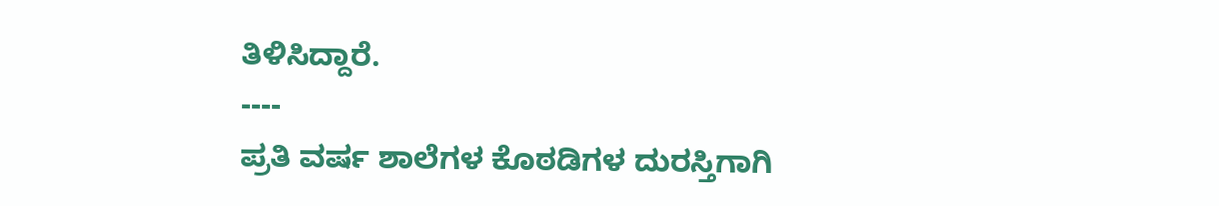ತಿಳಿಸಿದ್ದಾರೆ.
----
ಪ್ರತಿ ವರ್ಷ ಶಾಲೆಗಳ ಕೊಠಡಿಗಳ ದುರಸ್ತಿಗಾಗಿ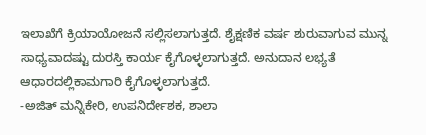ಇಲಾಖೆಗೆ ಕ್ರಿಯಾಯೋಜನೆ ಸಲ್ಲಿಸಲಾಗುತ್ತದೆ. ಶೈಕ್ಷಣಿಕ ವರ್ಷ ಶುರುವಾಗುವ ಮುನ್ನ ಸಾಧ್ಯವಾದಷ್ಟು ದುರಸ್ತಿ ಕಾರ್ಯ ಕೈಗೊಳ್ಳಲಾಗುತ್ತದೆ. ಅನುದಾನ ಲಭ್ಯತೆ ಆಧಾರದಲ್ಲಿಕಾಮಗಾರಿ ಕೈಗೊಳ್ಳಲಾಗುತ್ತದೆ.
-ಅಜಿತ್ ಮನ್ನಿಕೇರಿ, ಉಪನಿರ್ದೇಶಕ, ಶಾಲಾ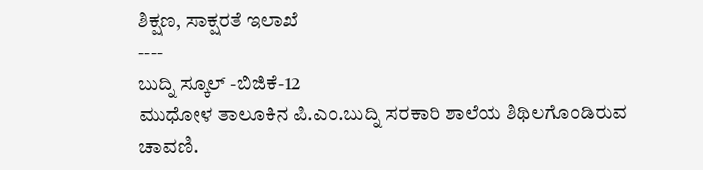ಶಿಕ್ಷಣ, ಸಾಕ್ಷರತೆ ಇಲಾಖೆ
----
ಬುದ್ನಿ ಸ್ಕೂಲ್ -ಬಿಜಿಕೆ-12
ಮುಧೋಳ ತಾಲೂಕಿನ ಪಿ.ಎಂ.ಬುದ್ನಿ ಸರಕಾರಿ ಶಾಲೆಯ ಶಿಥಿಲಗೊಂಡಿರುವ ಚಾವಣಿ.